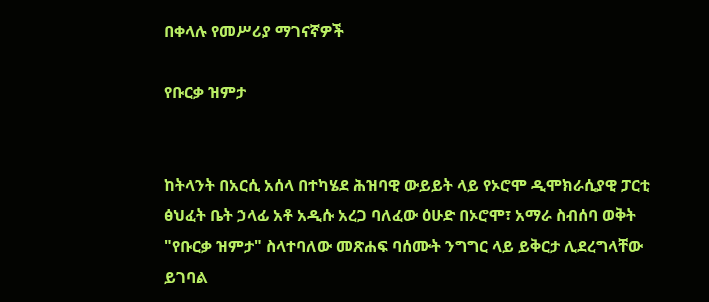በቀላሉ የመሥሪያ ማገናኛዎች

የቡርቃ ዝምታ


ከትላንት በአርሲ አሰላ በተካሄደ ሕዝባዊ ውይይት ላይ የኦሮሞ ዲሞክራሲያዊ ፓርቲ ፅህፈት ቤት ኃላፊ አቶ አዲሱ አረጋ ባለፈው ዕሁድ በኦሮሞ፣ አማራ ስብሰባ ወቅት "የቡርቃ ዝምታ" ስላተባለው መጽሐፍ ባሰሙት ንግግር ላይ ይቅርታ ሊደረግላቸው ይገባል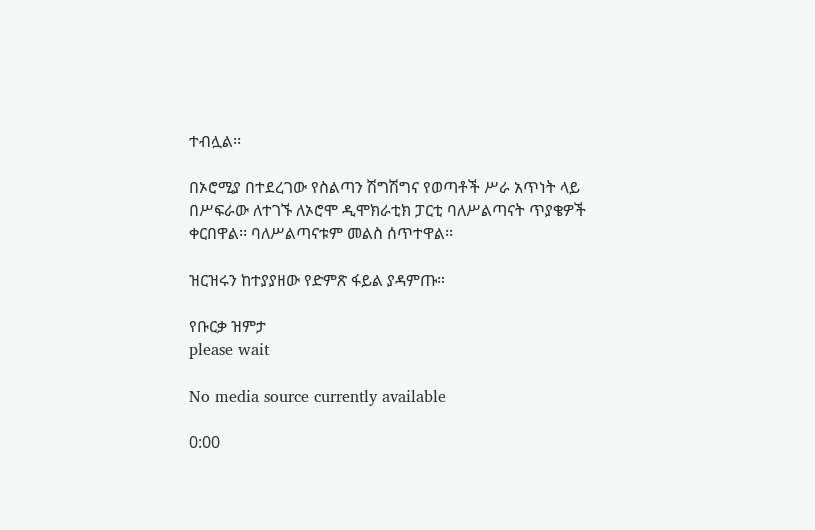ተብሏል፡፡

በኦሮሚያ በተደረገው የስልጣን ሽግሽግና የወጣቶች ሥራ አጥነት ላይ በሥፍራው ለተገኙ ለኦሮሞ ዲሞክራቲክ ፓርቲ ባለሥልጣናት ጥያቄዎች ቀርበዋል፡፡ ባለሥልጣናቱም መልስ ሰጥተዋል፡፡

ዝርዝሩን ከተያያዘው የድምጽ ፋይል ያዳምጡ።

የቡርቃ ዝምታ
please wait

No media source currently available

0:00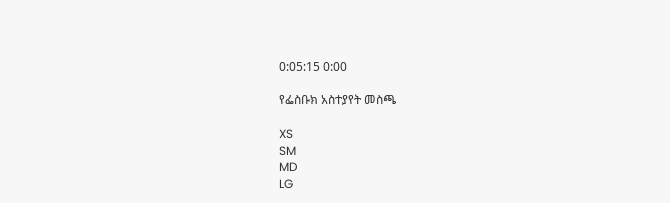0:05:15 0:00

የፌስቡክ አስተያየት መስጫ

XS
SM
MD
LG